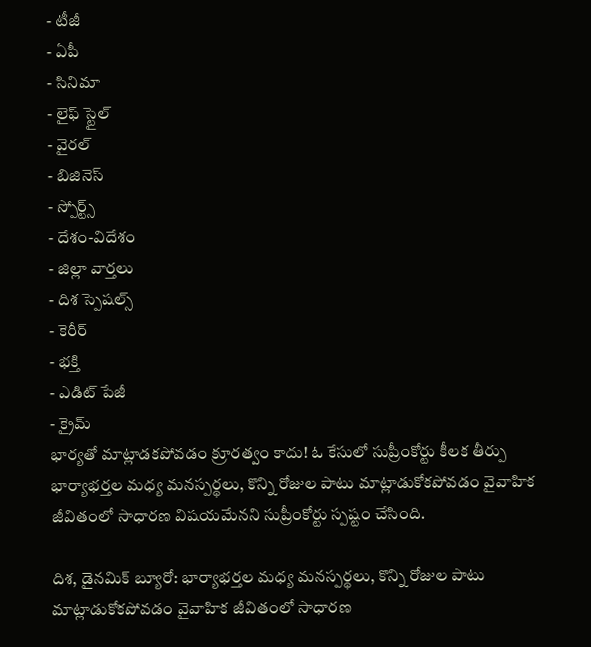- టీజీ
- ఏపీ
- సినిమా
- లైఫ్ స్టైల్
- వైరల్
- బిజినెస్
- స్పోర్ట్స్
- దేశం-విదేశం
- జిల్లా వార్తలు
- దిశ స్పెషల్స్
- కెరీర్
- భక్తి
- ఎడిట్ పేజీ
- క్రైమ్
భార్యతో మాట్లాడకపోవడం క్రూరత్వం కాదు! ఓ కేసులో సుప్రీంకోర్టు కీలక తీర్పు
భార్యాభర్తల మధ్య మనస్పర్థలు, కొన్ని రోజుల పాటు మాట్లాడుకోకపోవడం వైవాహిక జీవితంలో సాధారణ విషయమేనని సుప్రీంకోర్టు స్పష్టం చేసింది.

దిశ, డైనమిక్ బ్యూరో: భార్యాభర్తల మధ్య మనస్పర్థలు, కొన్ని రోజుల పాటు మాట్లాడుకోకపోవడం వైవాహిక జీవితంలో సాధారణ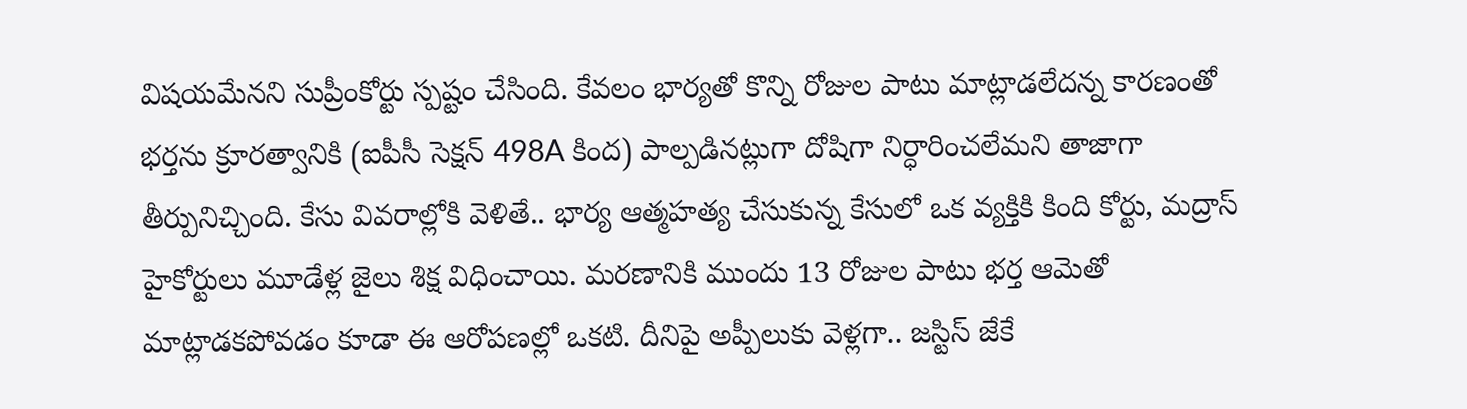విషయమేనని సుప్రీంకోర్టు స్పష్టం చేసింది. కేవలం భార్యతో కొన్ని రోజుల పాటు మాట్లాడలేదన్న కారణంతో భర్తను క్రూరత్వానికి (ఐపీసీ సెక్షన్ 498A కింద) పాల్పడినట్లుగా దోషిగా నిర్ధారించలేమని తాజాగా తీర్పునిచ్చింది. కేసు వివరాల్లోకి వెళితే.. భార్య ఆత్మహత్య చేసుకున్న కేసులో ఒక వ్యక్తికి కింది కోర్టు, మద్రాస్ హైకోర్టులు మూడేళ్ల జైలు శిక్ష విధించాయి. మరణానికి ముందు 13 రోజుల పాటు భర్త ఆమెతో మాట్లాడకపోవడం కూడా ఈ ఆరోపణల్లో ఒకటి. దీనిపై అప్పీలుకు వెళ్లగా.. జస్టిస్ జేకే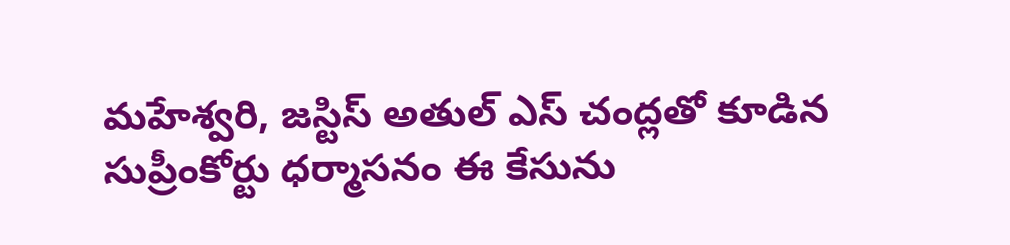మహేశ్వరి, జస్టిస్ అతుల్ ఎస్ చంద్లతో కూడిన సుప్రీంకోర్టు ధర్మాసనం ఈ కేసును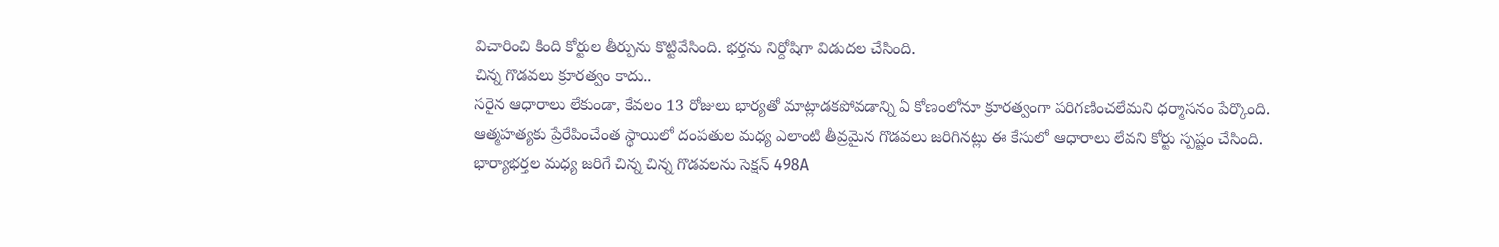విచారించి కింది కోర్టుల తీర్పును కొట్టివేసింది. భర్తను నిర్దోషిగా విడుదల చేసింది.
చిన్న గొడవలు క్రూరత్వం కాదు..
సరైన ఆధారాలు లేకుండా, కేవలం 13 రోజులు భార్యతో మాట్లాడకపోవడాన్ని ఏ కోణంలోనూ క్రూరత్వంగా పరిగణించలేమని ధర్మాసనం పేర్కొంది. ఆత్మహత్యకు ప్రేరేపించేంత స్థాయిలో దంపతుల మధ్య ఎలాంటి తీవ్రమైన గొడవలు జరిగినట్లు ఈ కేసులో ఆధారాలు లేవని కోర్టు స్పష్టం చేసింది. భార్యాభర్తల మధ్య జరిగే చిన్న చిన్న గొడవలను సెక్షన్ 498A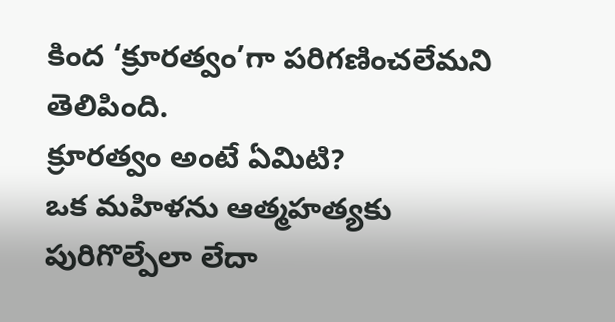కింద ‘క్రూరత్వం’గా పరిగణించలేమని తెలిపింది.
క్రూరత్వం అంటే ఏమిటి?
ఒక మహిళను ఆత్మహత్యకు పురిగొల్పేలా లేదా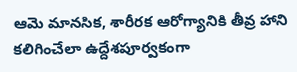ఆమె మానసిక, శారీరక ఆరోగ్యానికి తీవ్ర హాని కలిగించేలా ఉద్దేశపూర్వకంగా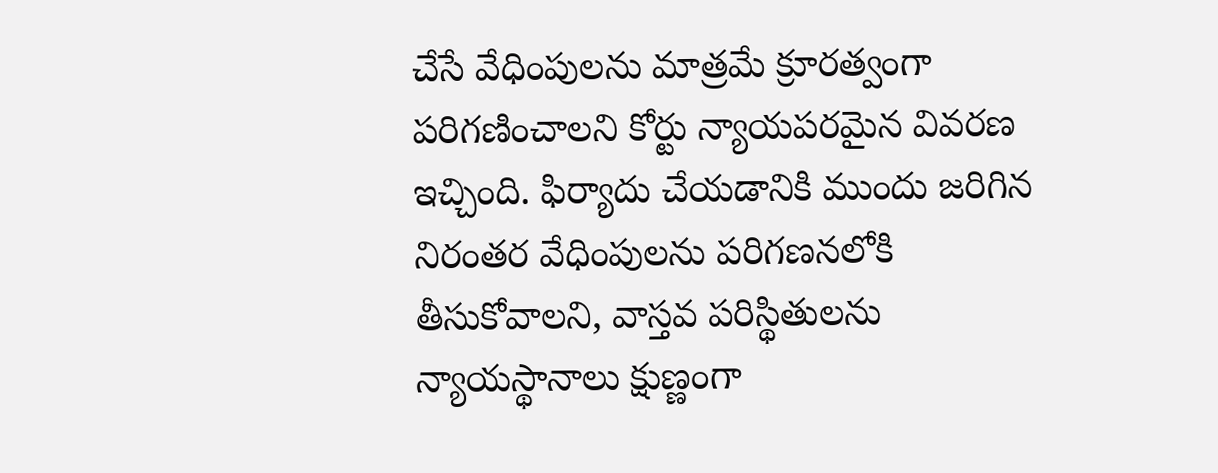చేసే వేధింపులను మాత్రమే క్రూరత్వంగా పరిగణించాలని కోర్టు న్యాయపరమైన వివరణ ఇచ్చింది. ఫిర్యాదు చేయడానికి ముందు జరిగిన నిరంతర వేధింపులను పరిగణనలోకి తీసుకోవాలని, వాస్తవ పరిస్థితులను న్యాయస్థానాలు క్షుణ్ణంగా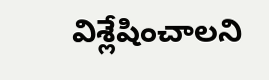విశ్లేషించాలని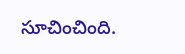సూచించింది.